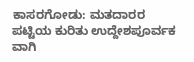ಕಾಸರಗೋಡು: ಮತದಾರರ ಪಟ್ಟಿಯ ಕುರಿತು ಉದ್ದೇಶಪೂರ್ವಕ ವಾಗಿ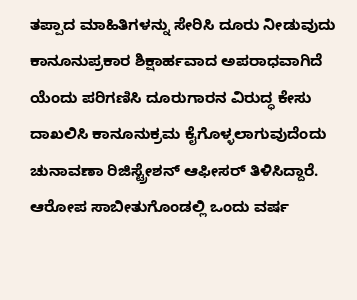ತಪ್ಪಾದ ಮಾಹಿತಿಗಳನ್ನು ಸೇರಿಸಿ ದೂರು ನೀಡುವುದು ಕಾನೂನುಪ್ರಕಾರ ಶಿಕ್ಷಾರ್ಹವಾದ ಅಪರಾಧವಾಗಿದೆ ಯೆಂದು ಪರಿಗಣಿಸಿ ದೂರುಗಾರನ ವಿರುದ್ಧ ಕೇಸು ದಾಖಲಿಸಿ ಕಾನೂನುಕ್ರಮ ಕೈಗೊಳ್ಳಲಾಗುವುದೆಂದು ಚುನಾವಣಾ ರಿಜಿಸ್ಟ್ರೇಶನ್ ಆಫೀಸರ್ ತಿಳಿಸಿದ್ದಾರೆ. ಆರೋಪ ಸಾಬೀತುಗೊಂಡಲ್ಲಿ ಒಂದು ವರ್ಷ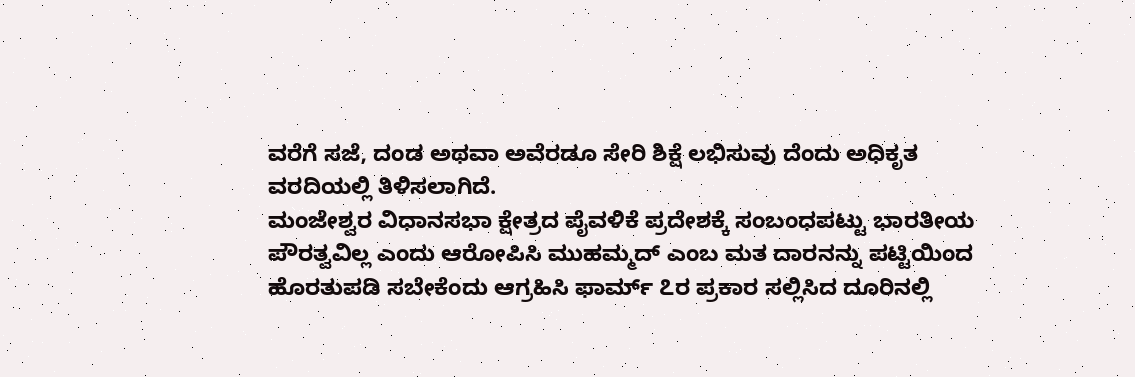ವರೆಗೆ ಸಜೆ, ದಂಡ ಅಥವಾ ಅವೆರಡೂ ಸೇರಿ ಶಿಕ್ಷೆ ಲಭಿಸುವು ದೆಂದು ಅಧಿಕೃತ ವರದಿಯಲ್ಲಿ ತಿಳಿಸಲಾಗಿದೆ.
ಮಂಜೇಶ್ವರ ವಿಧಾನಸಭಾ ಕ್ಷೇತ್ರದ ಪೈವಳಿಕೆ ಪ್ರದೇಶಕ್ಕೆ ಸಂಬಂಧಪಟ್ಟು ಭಾರತೀಯ ಪೌರತ್ವವಿಲ್ಲ ಎಂದು ಆರೋಪಿಸಿ ಮುಹಮ್ಮದ್ ಎಂಬ ಮತ ದಾರನನ್ನು ಪಟ್ಟಿಯಿಂದ ಹೊರತುಪಡಿ ಸಬೇಕೆಂದು ಆಗ್ರಹಿಸಿ ಫಾರ್ಮ್ ೭ರ ಪ್ರಕಾರ ಸಲ್ಲಿಸಿದ ದೂರಿನಲ್ಲಿ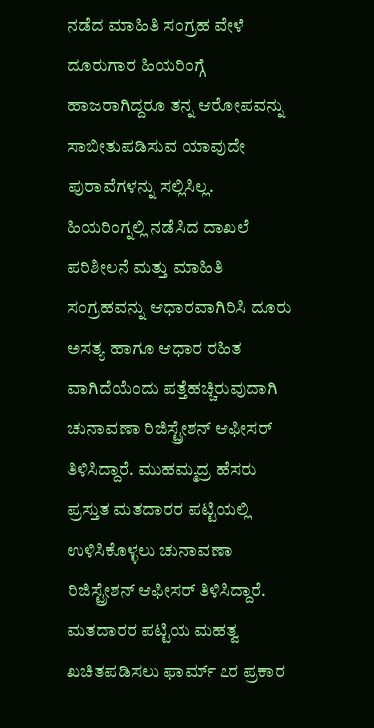ನಡೆದ ಮಾಹಿತಿ ಸಂಗ್ರಹ ವೇಳೆ ದೂರುಗಾರ ಹಿಯರಿಂಗ್ಗೆ ಹಾಜರಾಗಿದ್ದರೂ ತನ್ನ ಆರೋಪವನ್ನು ಸಾಬೀತುಪಡಿಸುವ ಯಾವುದೇ ಪುರಾವೆಗಳನ್ನು ಸಲ್ಲಿಸಿಲ್ಲ.
ಹಿಯರಿಂಗ್ನಲ್ಲಿ ನಡೆಸಿದ ದಾಖಲೆ ಪರಿಶೀಲನೆ ಮತ್ತು ಮಾಹಿತಿ ಸಂಗ್ರಹವನ್ನು ಆಧಾರವಾಗಿರಿಸಿ ದೂರು ಅಸತ್ಯ ಹಾಗೂ ಆಧಾರ ರಹಿತ ವಾಗಿದೆಯೆಂದು ಪತ್ತೆಹಚ್ಚಿರುವುದಾಗಿ ಚುನಾವಣಾ ರಿಜಿಸ್ಟ್ರೇಶನ್ ಆಫೀಸರ್ ತಿಳಿಸಿದ್ದಾರೆ. ಮುಹಮ್ಮದ್ರ ಹೆಸರು ಪ್ರಸ್ತುತ ಮತದಾರರ ಪಟ್ಟಿಯಲ್ಲಿ ಉಳಿಸಿಕೊಳ್ಳಲು ಚುನಾವಣಾ ರಿಜಿಸ್ಟ್ರೇಶನ್ ಆಫೀಸರ್ ತಿಳಿಸಿದ್ದಾರೆ. ಮತದಾರರ ಪಟ್ಟಿಯ ಮಹತ್ವ ಖಚಿತಪಡಿಸಲು ಫಾರ್ಮ್ ೭ರ ಪ್ರಕಾರ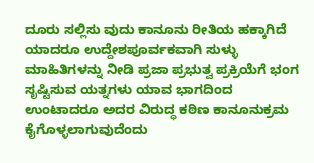ದೂರು ಸಲ್ಲಿಸು ವುದು ಕಾನೂನು ರೀತಿಯ ಹಕ್ಕಾಗಿದೆ ಯಾದರೂ ಉದ್ದೇಶಪೂರ್ವಕವಾಗಿ ಸುಳ್ಳು ಮಾಹಿತಿಗಳನ್ನು ನೀಡಿ ಪ್ರಜಾ ಪ್ರಭುತ್ವ ಪ್ರಕ್ರಿಯೆಗೆ ಭಂಗ ಸೃಷ್ಟಿಸುವ ಯತ್ನಗಳು ಯಾವ ಭಾಗದಿಂದ ಉಂಟಾದರೂ ಅದರ ವಿರುದ್ಧ ಕಠಿಣ ಕಾನೂನುಕ್ರಮ ಕೈಗೊಳ್ಳಲಾಗುವುದೆಂದು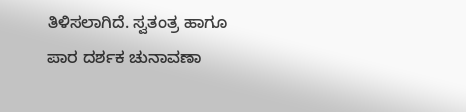ತಿಳಿಸಲಾಗಿದೆ. ಸ್ವತಂತ್ರ ಹಾಗೂ ಪಾರ ದರ್ಶಕ ಚುನಾವಣಾ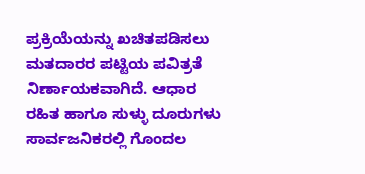ಪ್ರಕ್ರಿಯೆಯನ್ನು ಖಚಿತಪಡಿಸಲು ಮತದಾರರ ಪಟ್ಟಿಯ ಪವಿತ್ರತೆ ನಿರ್ಣಾಯಕವಾಗಿದೆ. ಆಧಾರ ರಹಿತ ಹಾಗೂ ಸುಳ್ಳು ದೂರುಗಳು ಸಾರ್ವಜನಿಕರಲ್ಲಿ ಗೊಂದಲ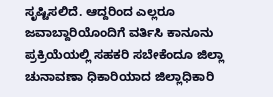ಸೃಷ್ಟಿಸಲಿದೆ. ಆದ್ದರಿಂದ ಎಲ್ಲರೂ ಜವಾಬ್ದಾರಿಯೊಂದಿಗೆ ವರ್ತಿಸಿ ಕಾನೂನು ಪ್ರಕ್ರಿಯೆಯಲ್ಲಿ ಸಹಕರಿ ಸಬೇಕೆಂದೂ ಜಿಲ್ಲಾ ಚುನಾವಣಾ ಧಿಕಾರಿಯಾದ ಜಿಲ್ಲಾಧಿಕಾರಿ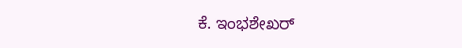ಕೆ. ಇಂಭಶೇಖರ್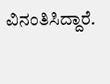ವಿನಂತಿಸಿದ್ದಾರೆ.